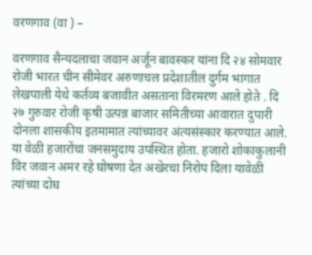वरणगाव (वा ) –

वरणगाव सैन्यदलाचा जवान अर्जून बावस्कर यांना दि २४ सोमवार रोजी भारत चीन सीमेवर अरुणाचल प्रदेशातील दुर्गम भागात लेखपाली येथे कर्तव्य बजावीत असताना विरमरण आले होते . दि २७ गुरुवार रोजी कृषी उत्पन्न बाजार समितीच्या आवारात दुपारी दोनला शासकीय इतमामात त्यांच्यावर अंत्यसंस्कार करण्यात आले. या वेळी हजारोंचा जनसमुदाय उपस्थित होता. हजारो शोकाकुलानी विर जवान अमर रहे घोषणा देत अखेरचा निरोप दिला यावेळी त्यांच्या दोघ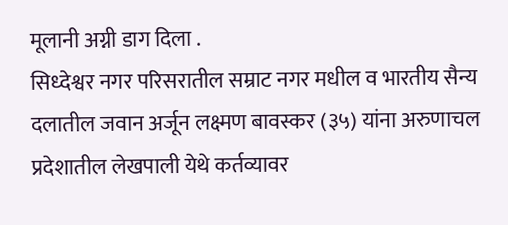मूलानी अग्नी डाग दिला .
सिध्देश्वर नगर परिसरातील सम्राट नगर मधील व भारतीय सैन्य दलातील जवान अर्जून लक्ष्मण बावस्कर (३५) यांना अरुणाचल प्रदेशातील लेखपाली येथे कर्तव्यावर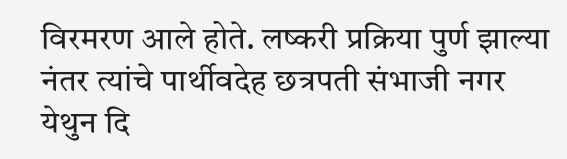विरमरण आले होते. लष्करी प्रक्रिया पुर्ण झाल्या नंतर त्यांचे पार्थीवदेह छत्रपती संभाजी नगर येथुन दि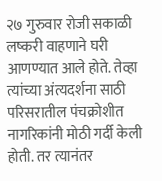२७ गुरुवार रोजी सकाळी लष्करी वाहणाने घरी आणण्यात आले होते. तेव्हा त्यांच्या अंत्यदर्शना साठी परिसरातील पंचक्रोशीत नागरिकांनी मोठी गर्दी केली होती. तर त्यानंतर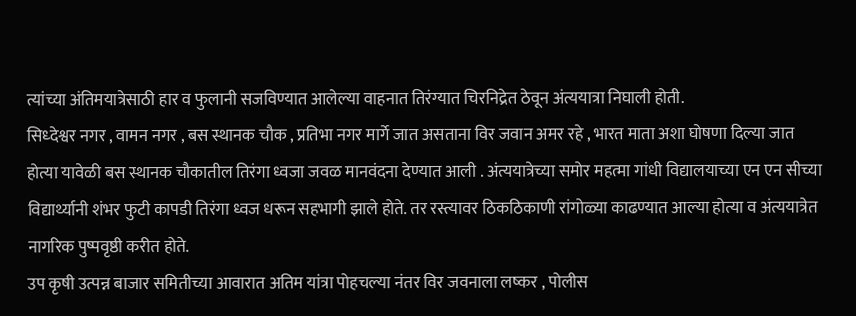त्यांच्या अंतिमयात्रेसाठी हार व फुलानी सजविण्यात आलेल्या वाहनात तिरंग्यात चिरनिद्रेत ठेवून अंत्ययात्रा निघाली होती.
सिध्देश्वर नगर , वामन नगर , बस स्थानक चौक , प्रतिभा नगर मार्गे जात असताना विर जवान अमर रहे , भारत माता अशा घोषणा दिल्या जात होत्या यावेळी बस स्थानक चौकातील तिरंगा ध्वजा जवळ मानवंदना देण्यात आली . अंत्ययात्रेच्या समोर महत्मा गांधी विद्यालयाच्या एन एन सीच्या विद्यार्थ्यानी शंभर फुटी कापडी तिरंगा ध्वज धरून सहभागी झाले होते. तर रस्त्यावर ठिकठिकाणी रांगोळ्या काढण्यात आल्या होत्या व अंत्ययात्रेत नागरिक पुष्पवृष्ठी करीत होते.
उप कृषी उत्पन्न बाजार समितीच्या आवारात अतिम यांत्रा पोहचल्या नंतर विर जवनाला लष्कर , पोलीस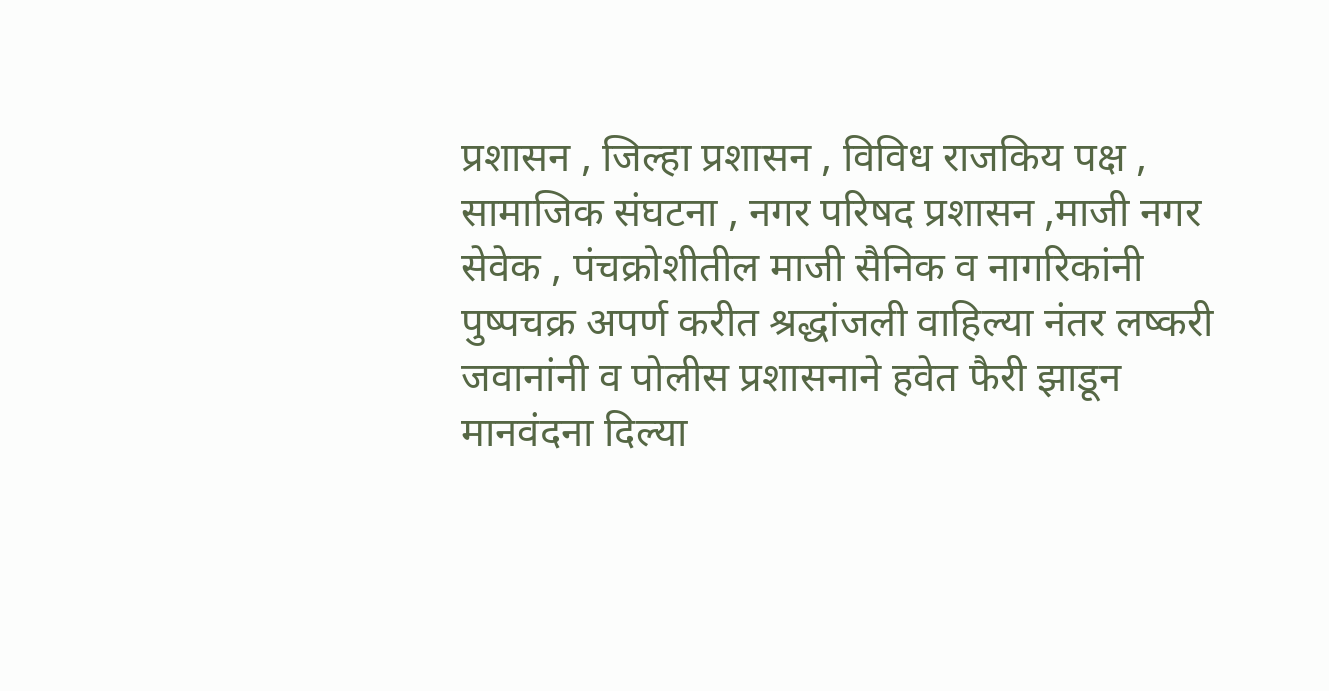प्रशासन , जिल्हा प्रशासन , विविध राजकिय पक्ष , सामाजिक संघटना , नगर परिषद प्रशासन ,माजी नगर सेवेक , पंचक्रोशीतील माजी सैनिक व नागरिकांनी पुष्पचक्र अपर्ण करीत श्रद्धांजली वाहिल्या नंतर लष्करी जवानांनी व पोलीस प्रशासनाने हवेत फैरी झाडून मानवंदना दिल्या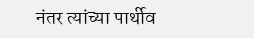नंतर त्यांच्या पार्थीव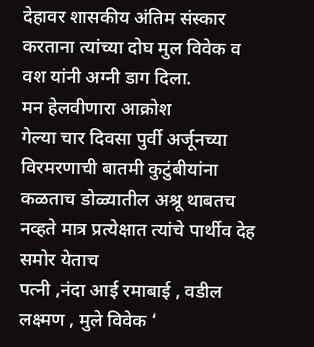देहावर शासकीय अंतिम संस्कार करताना त्यांच्या दोघ मुल विवेक व वश यांनी अग्नी डाग दिला.
मन हेलवीणारा आक्रोश
गेल्या चार दिवसा पुर्वी अर्जूनच्या विरमरणाची बातमी कुटुंबीयांना कळताच डोळ्यातील अश्रू थाबतच नव्हते मात्र प्रत्येक्षात त्यांचे पार्थीव देह समोर येताच
पत्नी ,नंदा आई रमाबाई , वडील लक्ष्मण , मुले विवेक ‘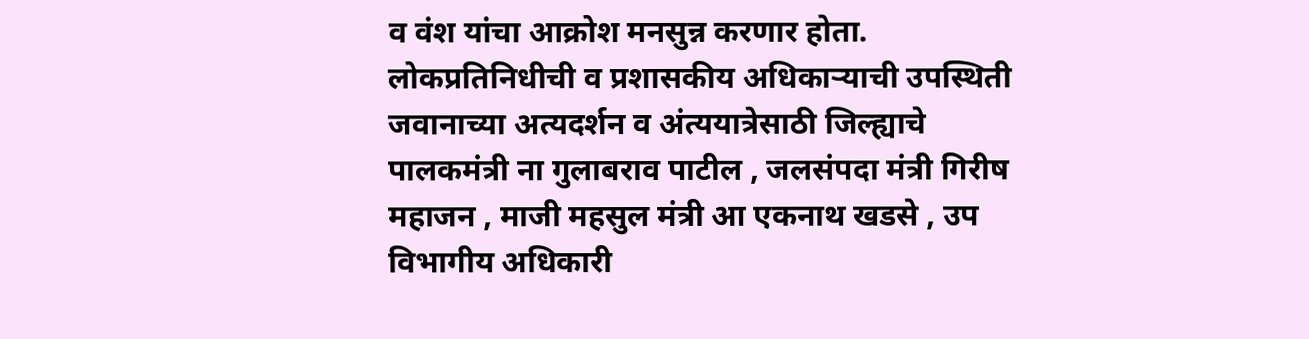व वंश यांचा आक्रोश मनसुन्न करणार होता.
लोकप्रतिनिधीची व प्रशासकीय अधिकाऱ्याची उपस्थिती
जवानाच्या अत्यदर्शन व अंत्ययात्रेसाठी जिल्ह्याचे पालकमंत्री ना गुलाबराव पाटील , जलसंपदा मंत्री गिरीष महाजन , माजी महसुल मंत्री आ एकनाथ खडसे , उप विभागीय अधिकारी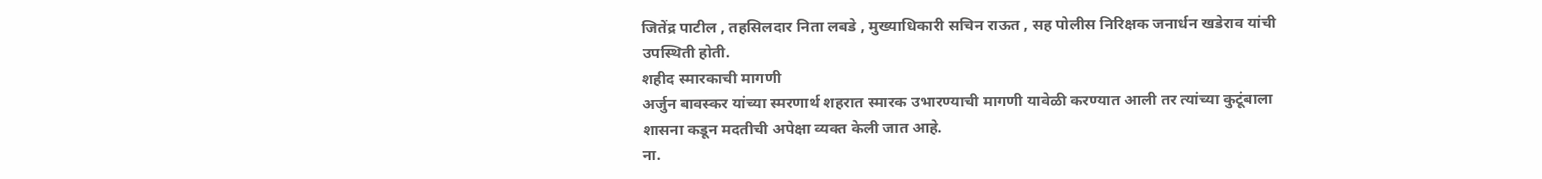जितेंद्र पाटील , तहसिलदार निता लबडे , मुख्याधिकारी सचिन राऊत , सह पोलीस निरिक्षक जनार्धन खडेराव यांची उपस्थिती होती.
शहीद स्मारकाची मागणी
अर्जुन बावस्कर यांच्या स्मरणार्थ शहरात स्मारक उभारण्याची मागणी यावेळी करण्यात आली तर त्यांच्या कुटूंबाला शासना कडून मदतीची अपेक्षा व्यक्त केली जात आहे.
ना.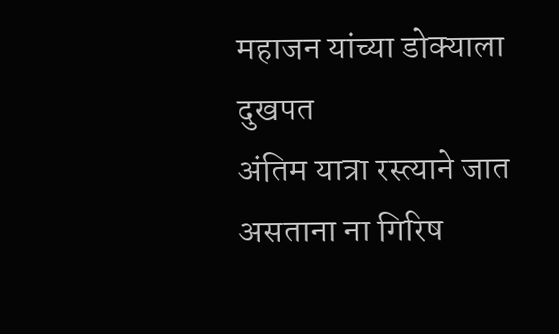महाजन यांच्या डोक्याला दुखपत
अंतिम यात्रा रस्त्याने जात असताना ना गिरिष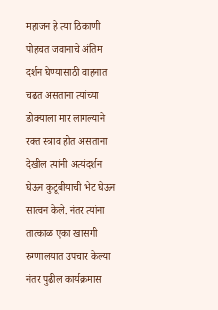महाजन हे त्या ठिकाणी पोहचत जवानाचे अंतिम दर्शन घेण्यासाठी वाहनात चढत असताना त्यांच्या डोक्याला मार लागल्याने रक्त स्त्राव होत असताना देखील त्यांनी अत्यंदर्शन घेऊन कुटूबीयाची भेट घेऊन सात्वन केले. नंतर त्यांना तात्काळ एका खासगी रुग्णालयात उपचार केल्या नंतर पुढील कार्यक्रमास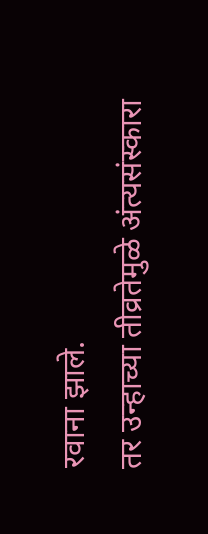रवाना झाले.
तर उन्हाच्या तीव्रतेमुळे अंत्यसंस्कारा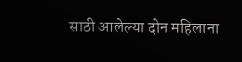साठी आलेल्या दोन महिलाना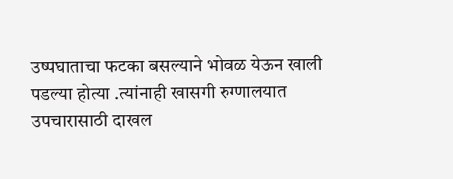उष्पघाताचा फटका बसल्याने भोवळ येऊन खाली पडल्या होत्या .त्यांनाही खासगी रुग्णालयात उपचारासाठी दाखल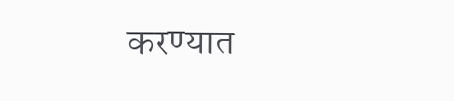करण्यात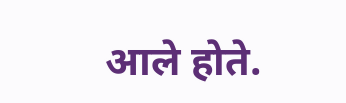आले होते.